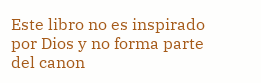Este libro no es inspirado por Dios y no forma parte del canon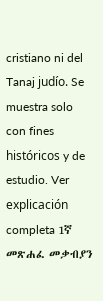cristiano ni del Tanaj judío. Se muestra solo con fines históricos y de estudio. Ver explicación completa 1ኛ መጽሐፈ መቃብያን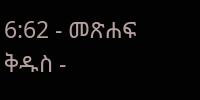6:62 - መጽሐፍ ቅዱስ -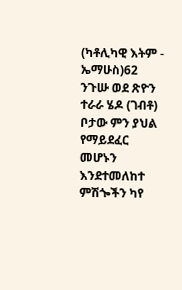(ካቶሊካዊ እትም - ኤማሁስ)62 ንጉሡ ወደ ጽዮን ተራራ ሄዶ (ገብቶ) ቦታው ምን ያህል የማይደፈር መሆኑን እንደተመለከተ ምሽጐችን ካየ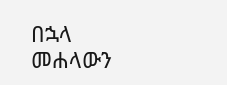በኋላ መሐላውን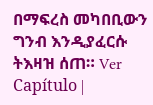በማፍረስ መካበቢውን ግንብ እንዲያፈርሱ ትእዛዝ ሰጠ። Ver Capítulo |